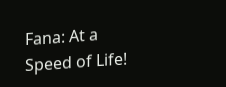Fana: At a Speed of Life!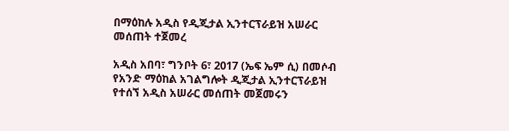በማዕከሉ አዲስ የዲጂታል ኢንተርፕራይዝ አሠራር መሰጠት ተጀመረ

አዲስ አበባ፣ ግንቦት 6፣ 2017 (ኤፍ ኤም ሲ) በመሶብ የአንድ ማዕከል አገልግሎት ዲጂታል ኢንተርፕራይዝ የተሰኘ አዲስ አሠራር መሰጠት መጀመሩን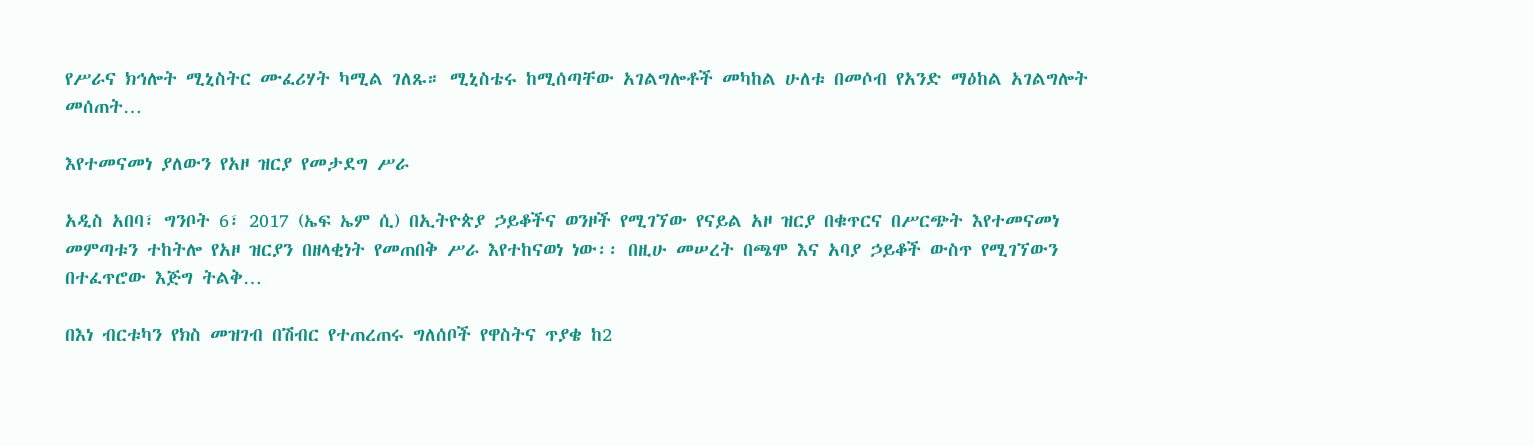የሥራና ክኅሎት ሚኒስትር ሙፈሪሃት ካሚል ገለጹ። ሚኒስቴሩ ከሚሰጣቸው አገልግሎቶች መካከል ሁለቱ በመሶብ የአንድ ማዕከል አገልግሎት መሰጠት…

እየተመናመነ ያለውን የአዞ ዝርያ የመታደግ ሥራ

አዲስ አበባ፣ ግንቦት 6፣ 2017 (ኤፍ ኤም ሲ) በኢትዮጵያ ኃይቆችና ወንዞች የሚገኘው የናይል አዞ ዝርያ በቁጥርና በሥርጭት እየተመናመነ መምጣቱን ተከትሎ የአዞ ዝርያን በዘላቂነት የመጠበቅ ሥራ እየተከናወነ ነው፡፡ በዚሁ መሠረት በጫሞ እና አባያ ኃይቆች ውስጥ የሚገኘውን በተፈጥሮው እጅግ ትልቅ…

በእነ ብርቱካን የክስ መዝገብ በሽብር የተጠረጠሩ ግለሰቦች የዋስትና ጥያቄ ከ2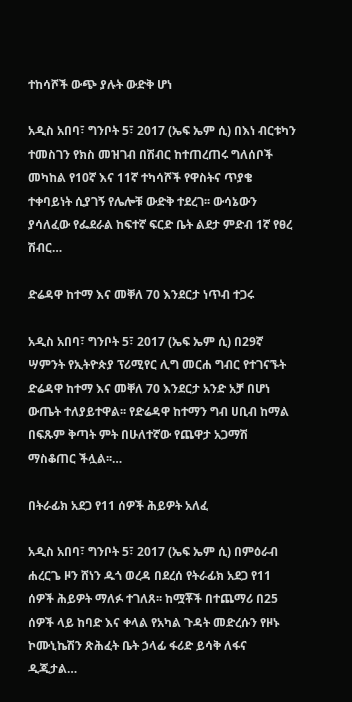ተከሳሾች ውጭ ያሉት ውድቅ ሆነ

አዲስ አበባ፣ ግንቦት 5፣ 2017 (ኤፍ ኤም ሲ) በእነ ብርቱካን ተመስገን የክስ መዝገብ በሽብር ከተጠረጠሩ ግለሰቦች መካከል የ10ኛ እና 11ኛ ተካሳሾች የዋስትና ጥያቄ ተቀባይነት ሲያገኝ የሌሎቹ ውድቅ ተደረገ፡፡ ውሳኔውን ያሳለፈው የፌደራል ከፍተኛ ፍርድ ቤት ልደታ ምድብ 1ኛ የፀረ ሽብር…

ድሬዳዋ ከተማ እና መቐለ 70 እንደርታ ነጥብ ተጋሩ

አዲስ አበባ፣ ግንቦት 5፣ 2017 (ኤፍ ኤም ሲ) በ29ኛ ሣምንት የኢትዮጵያ ፕሪሚየር ሊግ መርሐ ግብር የተገናኙት ድሬዳዋ ከተማ እና መቐለ 70 እንደርታ አንድ አቻ በሆነ ውጤት ተለያይተዋል፡፡ የድሬዳዋ ከተማን ግብ ሀቢብ ከማል በፍጹም ቅጣት ምት በሁለተኛው የጨዋታ አጋማሽ ማስቆጠር ችሏል፡፡…

በትራፊክ አደጋ የ11 ሰዎች ሕይዎት አለፈ

አዲስ አበባ፣ ግንቦት 5፣ 2017 (ኤፍ ኤም ሲ) በምዕራብ ሐረርጌ ዞን ሸነን ዱጎ ወረዳ በደረሰ የትራፊክ አደጋ የ11 ሰዎች ሕይዎት ማለፉ ተገለጸ፡፡ ከሟቾች በተጨማሪ በ25 ሰዎች ላይ ከባድ እና ቀላል የአካል ጉዳት መድረሱን የዞኑ ኮሙኒኬሽን ጽሕፈት ቤት ኃላፊ ፋሪድ ይሳቅ ለፋና ዲጂታል…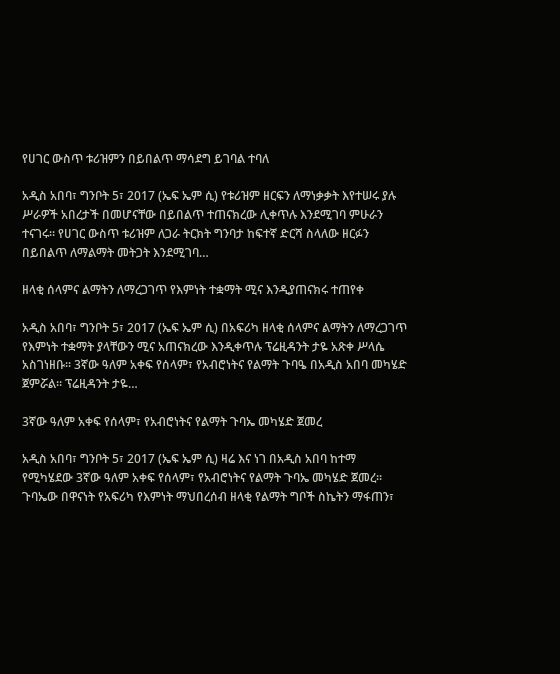የሀገር ውስጥ ቱሪዝምን በይበልጥ ማሳደግ ይገባል ተባለ

አዲስ አበባ፣ ግንቦት 5፣ 2017 (ኤፍ ኤም ሲ) የቱሪዝም ዘርፍን ለማነቃቃት እየተሠሩ ያሉ ሥራዎች አበረታች በመሆናቸው በይበልጥ ተጠናክረው ሊቀጥሉ እንደሚገባ ምሁራን ተናገሩ፡፡ የሀገር ውስጥ ቱሪዝም ለጋራ ትርክት ግንባታ ከፍተኛ ድርሻ ስላለው ዘርፉን በይበልጥ ለማልማት መትጋት እንደሚገባ…

ዘላቂ ሰላምና ልማትን ለማረጋገጥ የእምነት ተቋማት ሚና እንዲያጠናክሩ ተጠየቀ

አዲስ አበባ፣ ግንቦት 5፣ 2017 (ኤፍ ኤም ሲ) በአፍሪካ ዘላቂ ሰላምና ልማትን ለማረጋገጥ የእምነት ተቋማት ያላቸውን ሚና አጠናክረው እንዲቀጥሉ ፕሬዚዳንት ታዬ አጽቀ ሥላሴ አስገነዘቡ፡፡ 3ኛው ዓለም አቀፍ የሰላም፣ የአብሮነትና የልማት ጉባዔ በአዲስ አበባ መካሄድ ጀምሯል። ፕሬዚዳንት ታዬ…

3ኛው ዓለም አቀፍ የሰላም፣ የአብሮነትና የልማት ጉባኤ መካሄድ ጀመረ

አዲስ አበባ፣ ግንቦት 5፣ 2017 (ኤፍ ኤም ሲ) ዛሬ እና ነገ በአዲስ አበባ ከተማ የሚካሄደው 3ኛው ዓለም አቀፍ የሰላም፣ የአብሮነትና የልማት ጉባኤ መካሄድ ጀመረ። ጉባኤው በዋናነት የአፍሪካ የእምነት ማህበረሰብ ዘላቂ የልማት ግቦች ስኬትን ማፋጠን፣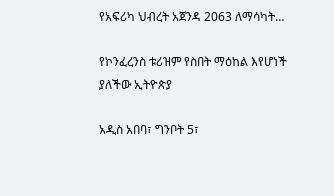የአፍሪካ ህብረት አጀንዳ 2063 ለማሳካት…

የኮንፈረንስ ቱሪዝም የስበት ማዕከል እየሆነች ያለችው ኢትዮጵያ

አዲስ አበባ፣ ግንቦት 5፣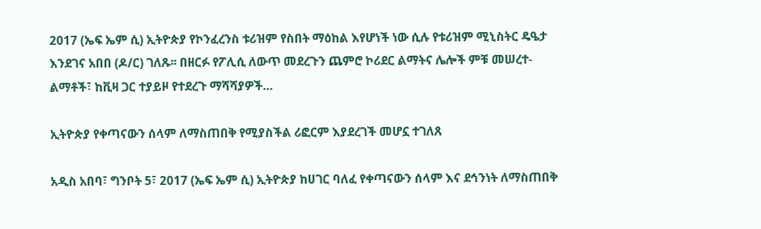2017 (ኤፍ ኤም ሲ) ኢትዮጵያ የኮንፈረንስ ቱሪዝም የስበት ማዕከል እየሆነች ነው ሲሉ የቱሪዝም ሚኒስትር ዴዔታ እንደገና አበበ (ዶ/ር) ገለጹ፡፡ በዘርፉ የፖሊሲ ለውጥ መደረጉን ጨምሮ ኮሪደር ልማትና ሌሎች ምቹ መሠረተ-ልማቶች፣ ከቪዛ ጋር ተያይዞ የተደረጉ ማሻሻያዎች…

ኢትዮጵያ የቀጣናውን ሰላም ለማስጠበቅ የሚያስችል ሪፎርም እያደረገች መሆኗ ተገለጸ

አዲስ አበባ፣ ግንቦት 5፣ 2017 (ኤፍ ኤም ሲ) ኢትዮጵያ ከሀገር ባለፈ የቀጣናውን ሰላም እና ደኅንነት ለማስጠበቅ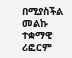በሚያስችል መልኩ ተቋማዊ ሪፎርም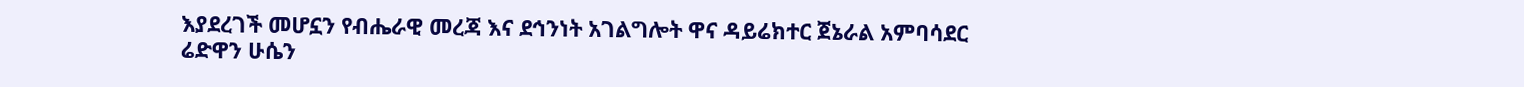እያደረገች መሆኗን የብሔራዊ መረጃ እና ደኅንነት አገልግሎት ዋና ዳይሬክተር ጀኔራል አምባሳደር ሬድዋን ሁሴን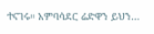ተናገሩ። አምባሳደር ሬድዋን ይህን…